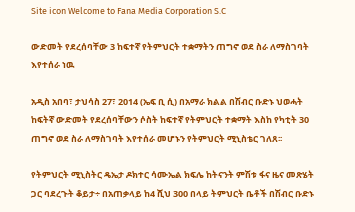Site icon Welcome to Fana Media Corporation S.C

ውድመት የደረሰባቸው 3 ከፍተኛ የትምህርት ተቋማትን ጠግኖ ወደ ስራ ለማስገባት እየተሰራ ነዉ

አዲስ አበባ፣ ታህሳስ 27፣ 2014 (ኤፍ ቢ ሲ) በአማራ ክልል በሽብር ቡድኑ ህወሓት ከፍትኛ ውድመት የደረሰባቸውን ሶስት ከፍተኛ የትምህርት ተቋማት እስከ የካቲት 30 ጠግኖ ወደ ስራ ለማስገባት እየተሰራ መሆኑን የትምህርት ሚኒስቴር ገለጸ፡፡

የትምህርት ሚኒስትር ዴኤታ ዶክተር ሳሙኤል ክፍሌ ከትናንት ምሽቱ ፋና ዜና መጽሄት ጋር ባደረጉት ቆይታ÷ በአጠቃላይ ከ4 ሺህ 300 በላይ ትምህርት ቤቶች በሽብር ቡድኑ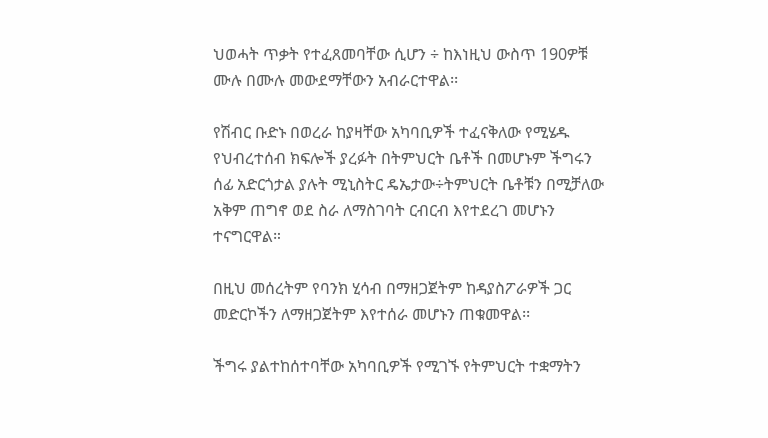ህወሓት ጥቃት የተፈጸመባቸው ሲሆን ÷ ከእነዚህ ውስጥ 190ዎቹ ሙሉ በሙሉ መውደማቸውን አብራርተዋል፡፡

የሽብር ቡድኑ በወረራ ከያዛቸው አካባቢዎች ተፈናቅለው የሚሄዱ የህብረተሰብ ክፍሎች ያረፉት በትምህርት ቤቶች በመሆኑም ችግሩን ሰፊ አድርጎታል ያሉት ሚኒስትር ዴኤታው÷ትምህርት ቤቶቹን በሚቻለው አቅም ጠግኖ ወደ ስራ ለማስገባት ርብርብ እየተደረገ መሆኑን ተናግርዋል።

በዚህ መሰረትም የባንክ ሂሳብ በማዘጋጀትም ከዳያስፖራዎች ጋር መድርኮችን ለማዘጋጀትም እየተሰራ መሆኑን ጠቁመዋል፡፡

ችግሩ ያልተከሰተባቸው አካባቢዎች የሚገኙ የትምህርት ተቋማትን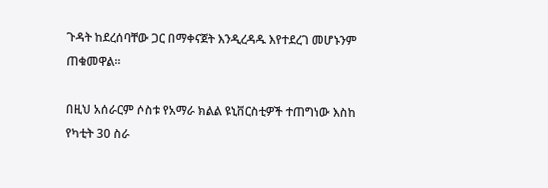ጉዳት ከደረሰባቸው ጋር በማቀናጀት እንዲረዳዱ እየተደረገ መሆኑንም ጠቁመዋል፡፡

በዚህ አሰራርም ሶስቱ የአማራ ክልል ዩኒቨርስቲዎች ተጠግነው እስከ የካቲት 30 ስራ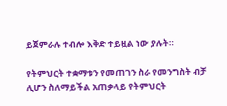ይጀምራሉ ተብሎ እቅድ ተይዟል ነው ያሉት።

የትምህርት ተቋማቱን የመጠገን ስራ የመንግስት ብቻ ሊሆን ስለማይችል አጠቃላይ የትምህርት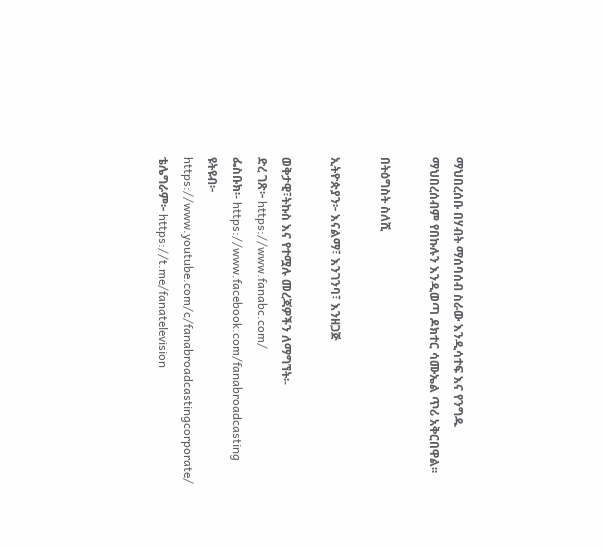ማህበረሰቡ በሃብት ማሰባሰብ ስራው እንዲሳተፍ እና የንግዱ ማህበረሰብም የበኩሉን እንዲወጣ ዶክተር ሳሙኤል ጥሪ አቅርበዋል፡፡

በትዕግስት ስለሺ

ኢትዮጵያን፦ እናልማ፣ እንገንባ፣ እንዘጋጅ

ወቅታዊ፣ትኩስ እና የተሟሉ መረጃዎችን ለማግኘት፡-
ድረ ገጽ፦ https://www.fanabc.com/
ፌስቡክ፡- https://www.facebook.com/fanabroadcasting
ዩትዩብ፦ https://www.youtube.com/c/fanabroadcastingcorporate/
ቴሌግራም፦ https://t.me/fanatelevision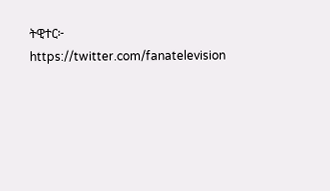ትዊተር፦ https://twitter.com/fanatelevision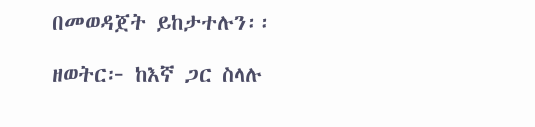በመወዳጀት ይከታተሉን፡፡

ዘወትር፦ ከእኛ ጋር ስላሉ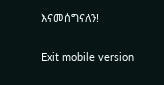እናመሰግናለን!

Exit mobile version